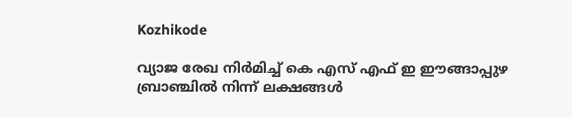Kozhikode

വ്യാജ രേഖ നിര്‍മിച്ച് കെ എസ് എഫ് ഇ ഈങ്ങാപ്പുഴ ബ്രാഞ്ചില്‍ നിന്ന് ലക്ഷങ്ങള്‍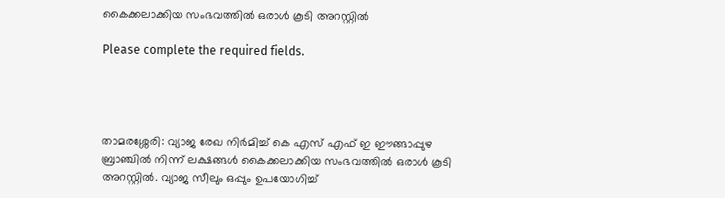കൈക്കലാക്കിയ സംഭവത്തില്‍ ഒരാള്‍ കൂടി അറസ്റ്റില്‍

Please complete the required fields.




താമരശ്ശേരി: വ്യാജ രേഖ നിര്‍മിച്ച് കെ എസ് എഫ് ഇ ഈങ്ങാപ്പുഴ ബ്രാഞ്ചില്‍ നിന്ന് ലക്ഷങ്ങള്‍ കൈക്കലാക്കിയ സംഭവത്തില്‍ ഒരാള്‍ കൂടി അറസ്റ്റില്‍. വ്യാജ സീലും ഒപ്പും ഉപയോഗിച്ച്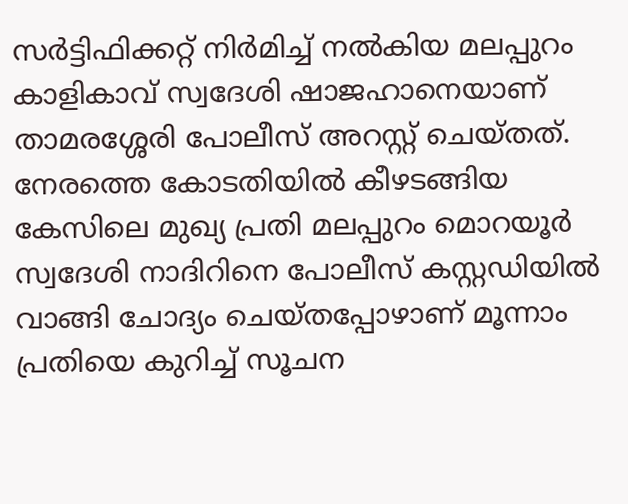സര്‍ട്ടിഫിക്കറ്റ് നിര്‍മിച്ച് നല്‍കിയ മലപ്പുറം കാളികാവ് സ്വദേശി ഷാജഹാനെയാണ് താമരശ്ശേരി പോലീസ് അറസ്റ്റ് ചെയ്തത്. നേരത്തെ കോടതിയില്‍ കീഴടങ്ങിയ കേസിലെ മുഖ്യ പ്രതി മലപ്പുറം മൊറയൂര്‍ സ്വദേശി നാദിറിനെ പോലീസ് കസ്റ്റഡിയില്‍ വാങ്ങി ചോദ്യം ചെയ്തപ്പോഴാണ് മൂന്നാം പ്രതിയെ കുറിച്ച് സൂചന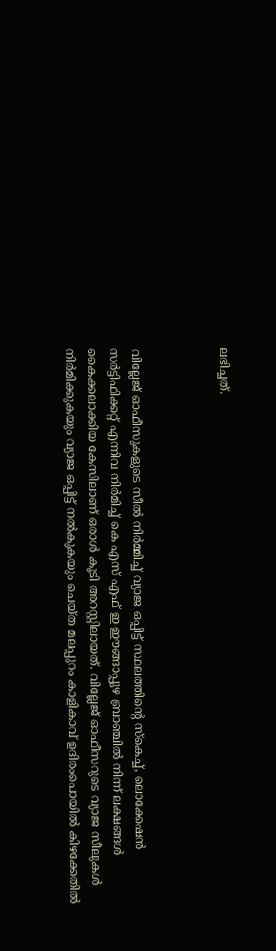ലഭിച്ചത്.



വില്ലേജ് ഓഫീസുകളുടെ സീല്‍ നിര്‍മ്മിച്ച് വ്യാജ ഒപ്പിട്ട് സ്ഥലത്തിന്റെ സ്‌കെച്ച്, ലൊക്കേഷന്‍ സര്‍ട്ടിഫിക്കറ്റ് എന്നിവ നിര്‍മിച്ച് കെ എസ് എഫ് ഇ ഈങ്ങാപ്പുഴ ബ്രാഞ്ചില്‍ നിന്ന് ലക്ഷങ്ങള്‍ കൈക്കലാക്കിയ കേസിലാണ് ഒരാള്‍ കൂടി അറസ്റ്റിലായത്. വില്ലേജ് ഓഫീസറുടെ വ്യാജ സീലുകള്‍ നിര്‍മിക്കുകയും വ്യാജ ഒപ്പിട്ട് നല്‍കുകയും ചെയ്ത മലപ്പുറം കാളികാവ് ഉദിരംപൊയില്‍ കിഴക്കേതില്‍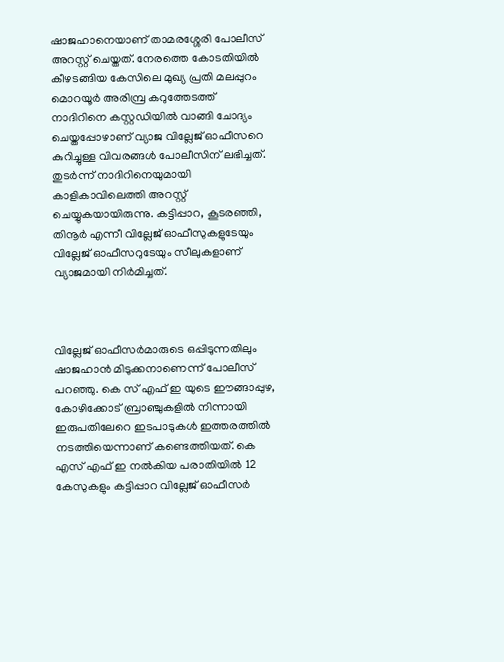ഷാജഹാനെയാണ് താമരശ്ശേരി പോലീസ് അറസ്റ്റ് ചെയ്തത്. നേരത്തെ കോടതിയില്‍ കീഴടങ്ങിയ കേസിലെ മുഖ്യ പ്രതി മലപ്പുറം മൊറയൂര്‍ അരിമ്പ്ര കറുത്തേടത്ത് നാദിറിനെ കസ്റ്റഡിയില്‍ വാങ്ങി ചോദ്യം ചെയ്തപ്പോഴാണ് വ്യാജ വില്ലേജ് ഓഫീസറെ കുറിച്ചുള്ള വിവരങ്ങള്‍ പോലീസിന് ലഭിച്ചത്. തുടര്‍ന്ന് നാദിറിനെയുമായി കാളികാവിലെത്തി അറസ്റ്റ് ചെയ്യുകയായിരുന്നു. കട്ടിപ്പാറ, കൂടരഞ്ഞി, തിനൂര്‍ എന്നീ വില്ലേജ് ഓഫീസുകളുടേയും വില്ലേജ് ഓഫീസറുടേയും സീലുകളാണ് വ്യാജമായി നിര്‍മിച്ചത്.



വില്ലേജ് ഓഫീസര്‍മാരുടെ ഒപ്പിടുന്നതിലും ഷാജഹാന്‍ മിടുക്കനാണെന്ന് പോലീസ് പറഞ്ഞു. കെ സ് എഫ് ഇ യുടെ ഈങ്ങാപ്പുഴ, കോഴിക്കോട് ബ്രാഞ്ചുകളില്‍ നിന്നായി ഇരുപതിലേറെ ഇടപാടുകള്‍ ഇത്തരത്തില്‍ നടത്തിയെന്നാണ് കണ്ടെത്തിയത്. കെ എസ് എഫ് ഇ നല്‍കിയ പരാതിയില്‍ 12 കേസുകളും കട്ടിപ്പാറ വില്ലേജ് ഓഫീസര്‍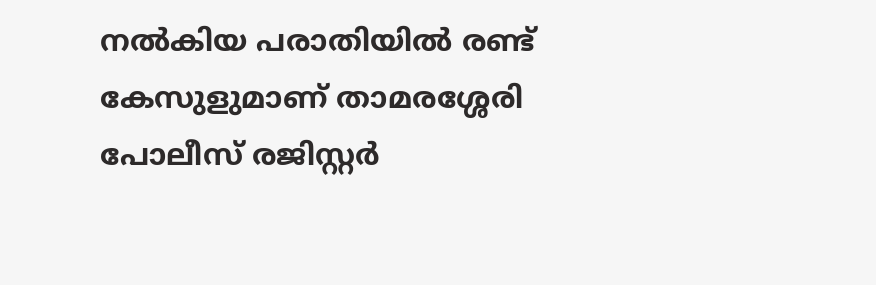നല്‍കിയ പരാതിയില്‍ രണ്ട് കേസുളുമാണ് താമരശ്ശേരി പോലീസ് രജിസ്റ്റര്‍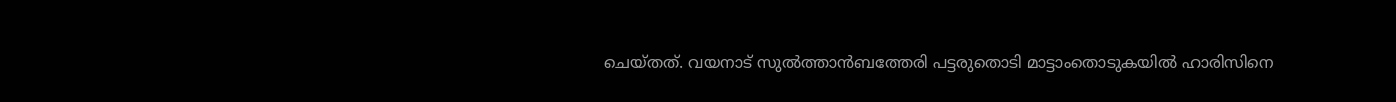ചെയ്തത്. വയനാട് സുല്‍ത്താന്‍ബത്തേരി പട്ടരുതൊടി മാട്ടാംതൊടുകയില്‍ ഹാരിസിനെ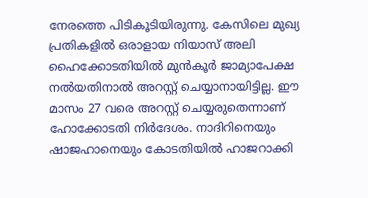നേരത്തെ പിടികൂടിയിരുന്നു. കേസിലെ മുഖ്യ പ്രതികളില്‍ ഒരാളായ നിയാസ് അലി ഹൈക്കോടതിയില്‍ മുന്‍കൂര്‍ ജാമ്യാപേക്ഷ നല്‍യതിനാല്‍ അറസ്റ്റ് ചെയ്യാനായിട്ടില്ല. ഈ മാസം 27 വരെ അറസ്റ്റ് ചെയ്യരുതെന്നാണ് ഹോക്കോടതി നിര്‍ദേശം. നാദിറിനെയും ഷാജഹാനെയും കോടതിയില്‍ ഹാജറാക്കി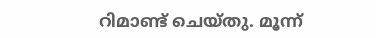റിമാണ്ട് ചെയ്തു. മൂന്ന്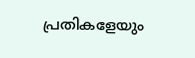പ്രതികളേയും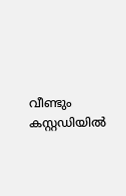വീണ്ടും കസ്റ്റഡിയില്‍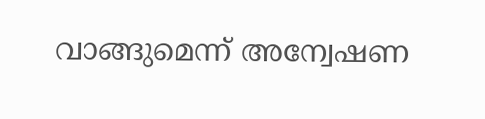വാങ്ങുമെന്ന് അന്വേഷണ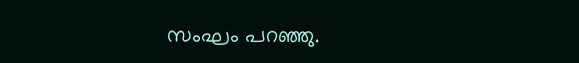സംഘം പറഞ്ഞു.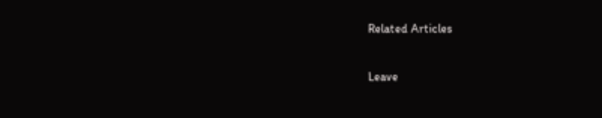Related Articles

Leave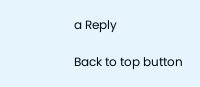a Reply

Back to top button